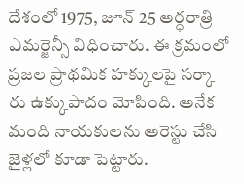దేశంలో 1975, జూన్ 25 అర్ధరాత్రి ఎమర్జెన్సీ విధించారు. ఈ క్రమంలో ప్రజల ప్రాథమిక హక్కులపై సర్కా రు ఉక్కుపాదం మోపింది. అనేక మంది నాయకులను అరెస్టు చేసి జైళ్లలో కూడా పెట్టారు.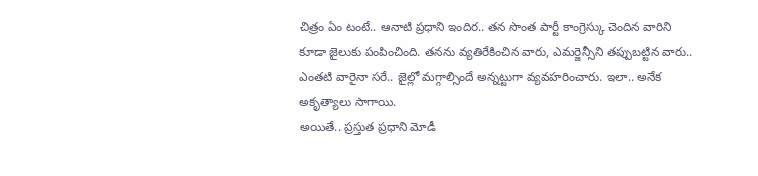చిత్రం ఏం టంటే.. ఆనాటి ప్రధాని ఇందిర.. తన సొంత పార్టీ కాంగ్రెస్కు చెందిన వారిని కూడా జైలుకు పంపించింది. తనను వ్యతిరేకించిన వారు, ఎమర్జెన్సీని తప్పుబట్టిన వారు.. ఎంతటి వారైనా సరే.. జైల్లో మగ్గాల్సిందే అన్నట్టుగా వ్యవహరించారు. ఇలా.. అనేక అకృత్యాలు సాగాయి.
అయితే.. ప్రస్తుత ప్రధాని మోడీ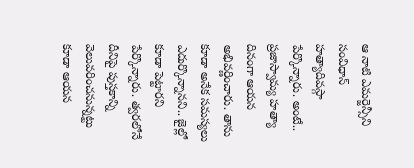ఆ నాటి ఎమర్జెన్సీని సంవిధాన్ హత్యాదివస్గా పేర్కొన్నారు. అంటే.. ప్రజాస్వామ్య హత్యా దినంగా ఆయన అభివర్ణించారు. తాను కూడా అనేక సమస్యలు ఎదుర్కొన్నానని.. జైల్లో కూడా పెట్టారని పేర్కొన్నారు. త్వరలోనే దీనిపై పుస్తకాన్ని వెలువరించనున్నట్టు కూడా ఆయన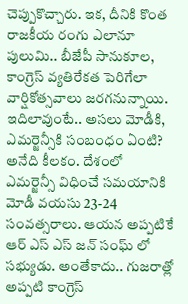చెప్పుకొచ్చారు. ఇక, దీనికి కొంత రాజకీయ రంగు ఎలానూ పులుమి.. బీజేపీ సానుకూల, కాంగ్రెస్ వ్యతిరేకత పెరిగేలా వార్షికోత్సవాలు జరగనున్నాయి.
ఇదిలావుంటే.. అసలు మోడీకి, ఎమర్జెన్సీకి సంబంధం ఏంటి? అనేది కీలకం. దేశంలో ఎమర్జెన్సీ విధించే సమయానికి మోడీ వయసు 23-24 సంవత్సరాలు. ఆయన అప్పటికే ఆర్ ఎస్ ఎస్ జన్ సంఘ్ లో సభ్యుడు. అంతేకాదు.. గుజరాత్లో అప్పటి కాంగ్రెస్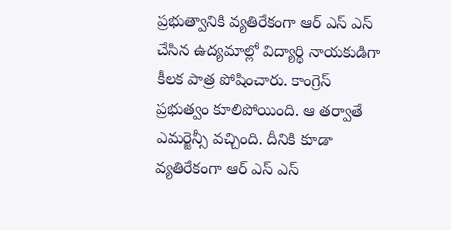ప్రభుత్వానికి వ్యతిరేకంగా ఆర్ ఎస్ ఎస్ చేసిన ఉద్యమాల్లో విద్యార్థి నాయకుడిగా కీలక పాత్ర పోషించారు. కాంగ్రెస్ ప్రభుత్వం కూలిపోయింది. ఆ తర్వాతే ఎమర్జెన్సీ వచ్చింది. దీనికి కూడా వ్యతిరేకంగా ఆర్ ఎస్ ఎస్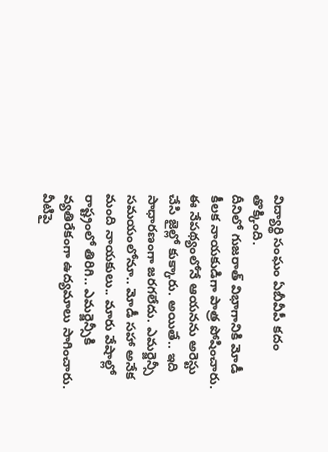విద్యార్థి సంఘం ఏబీవీపీ కదం తొక్కింది.
దీనిలో గుజరాత్ విభాగానికి మోడీ కీలక నాయకుడిగా పాత్ర పోషించారు. ఈ నేపథ్యంలోనే ఆయనను అరెస్టు చేసి జైల్లో కుక్కారు. అయితే.. ఇది సాధారణంగా జరగలేదు. ఎమర్జెన్సీ సమయంలోనూ.. మోడీ సహా అనేక మంది నాయకులు.. మారు వేషాల్లో రాష్ట్రంలో తిరిగి.. ఎమర్జెన్సీకి వ్యతిరేకంగా ఉద్యమాలు సాగించారు. వీటిపై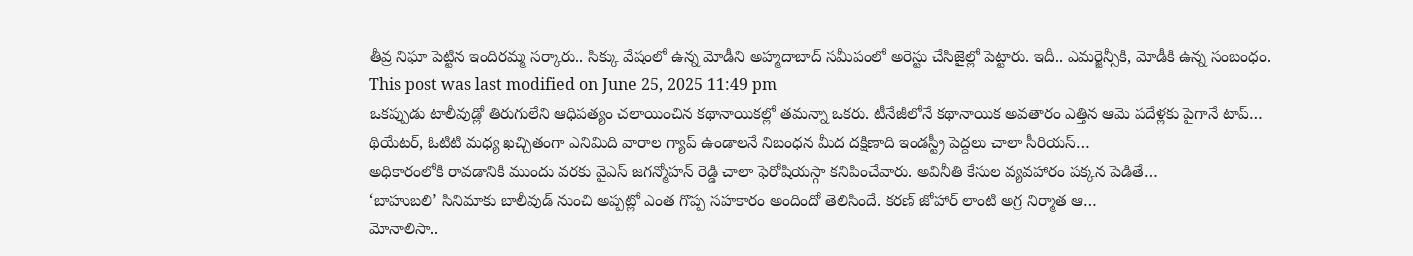తీవ్ర నిఘా పెట్టిన ఇందిరమ్మ సర్కారు.. సిక్కు వేషంలో ఉన్న మోడీని అహ్మదాబాద్ సమీపంలో అరెస్టు చేసిజైల్లో పెట్టారు. ఇదీ.. ఎమర్జెన్సీకి, మోడీకి ఉన్న సంబంధం.
This post was last modified on June 25, 2025 11:49 pm
ఒకప్పుడు టాలీవుడ్లో తిరుగులేని ఆధిపత్యం చలాయించిన కథానాయికల్లో తమన్నా ఒకరు. టీనేజీలోనే కథానాయిక అవతారం ఎత్తిన ఆమె పదేళ్లకు పైగానే టాప్…
థియేటర్, ఓటిటి మధ్య ఖచ్చితంగా ఎనిమిది వారాల గ్యాప్ ఉండాలనే నిబంధన మీద దక్షిణాది ఇండస్ట్రీ పెద్దలు చాలా సీరియస్…
అధికారంలోకి రావడానికి ముందు వరకు వైఎస్ జగన్మోహన్ రెడ్డి చాలా ఫెరోషియస్గా కనిపించేవారు. అవినీతి కేసుల వ్యవహారం పక్కన పెడితే…
‘బాహుబలి’ సినిమాకు బాలీవుడ్ నుంచి అప్పట్లో ఎంత గొప్ప సహకారం అందిందో తెలిసిందే. కరణ్ జోహార్ లాంటి అగ్ర నిర్మాత ఆ…
మోనాలిసా..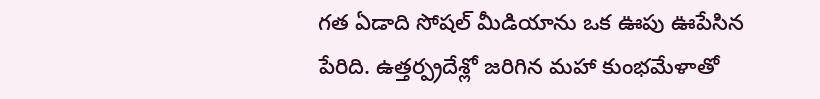గత ఏడాది సోషల్ మీడియాను ఒక ఊపు ఊపేసిన పేరిది. ఉత్తర్ప్రదేశ్లో జరిగిన మహా కుంభమేళాతో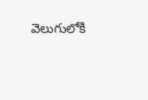వెలుగులోకి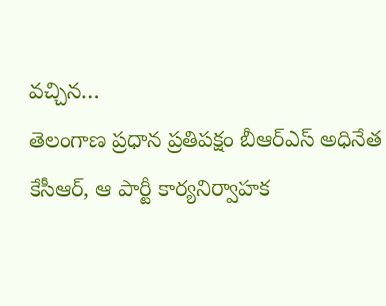వచ్చిన…
తెలంగాణ ప్రధాన ప్రతిపక్షం బీఆర్ఎస్ అధినేత కేసీఆర్, ఆ పార్టీ కార్యనిర్వాహక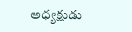అధ్యక్షుడు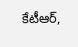కేటీఆర్,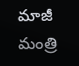మాజీ మంత్రి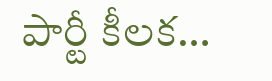పార్టీ కీలక…